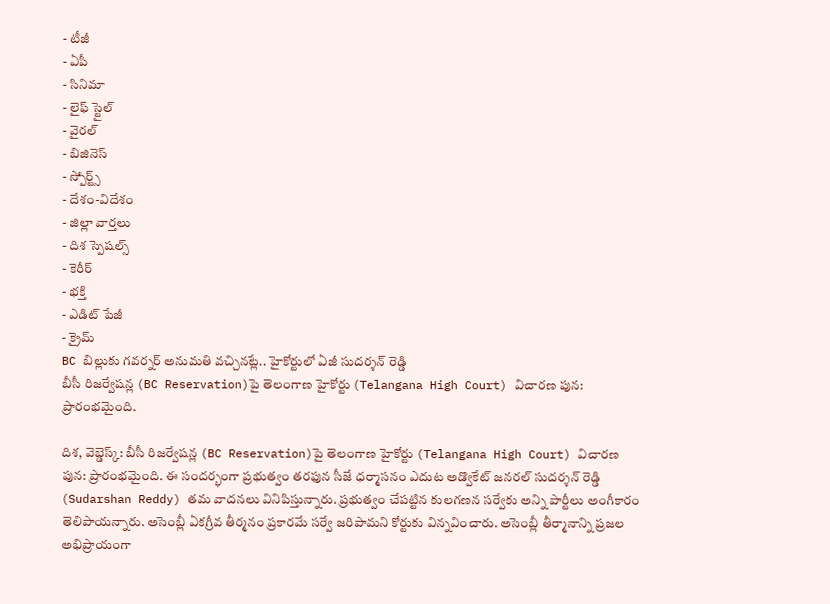- టీజీ
- ఏపీ
- సినిమా
- లైఫ్ స్టైల్
- వైరల్
- బిజినెస్
- స్పోర్ట్స్
- దేశం-విదేశం
- జిల్లా వార్తలు
- దిశ స్పెషల్స్
- కెరీర్
- భక్తి
- ఎడిట్ పేజీ
- క్రైమ్
BC బిల్లుకు గవర్నర్ అనుమతి వచ్చినట్లే.. హైకోర్టులో ఏజీ సుదర్శన్ రెడ్డి
బీసీ రిజర్వేషన్ల (BC Reservation)పై తెలంగాణ హైకోర్టు (Telangana High Court) విచారణ పున: ప్రారంభమైంది.

దిశ, వెబ్డెస్క్: బీసీ రిజర్వేషన్ల (BC Reservation)పై తెలంగాణ హైకోర్టు (Telangana High Court) విచారణ పున: ప్రారంభమైంది. ఈ సందర్భంగా ప్రభుత్వం తరఫున సీజే ధర్మాసనం ఎదుట అడ్వొకేట్ జనరల్ సుదర్శన్ రెడ్డి (Sudarshan Reddy) తమ వాదనలు వినిపిస్తున్నారు. ప్రభుత్వం చేపట్టిన కులగణన సర్వేకు అన్ని పార్టీలు అంగీకారం తెలిపాయన్నారు. అసెంబ్లీ ఏకగ్రీవ తీర్మనం ప్రకారమే సర్వే జరిపామని కోర్టుకు విన్నవించారు. అసెంబ్లీ తీర్మానాన్ని ప్రజల అభిప్రాయంగా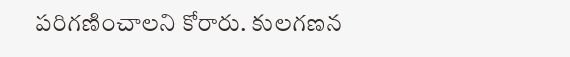పరిగణించాలని కోరారు. కులగణన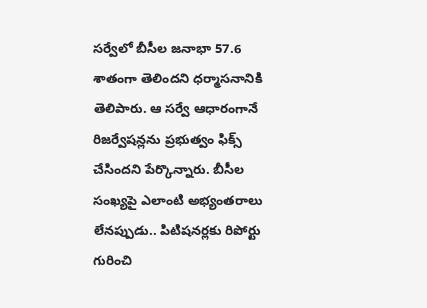సర్వేలో బీసీల జనాభా 57.6 శాతంగా తెలిందని ధర్మాసనానికి తెలిపారు. ఆ సర్వే ఆధారంగానే రిజర్వేషన్లను ప్రభుత్వం ఫిక్స్ చేసిందని పేర్కొన్నారు. బీసీల సంఖ్యపై ఎలాంటి అభ్యంతరాలు లేనప్పుడు.. పిటిషనర్లకు రిపోర్టు గురించి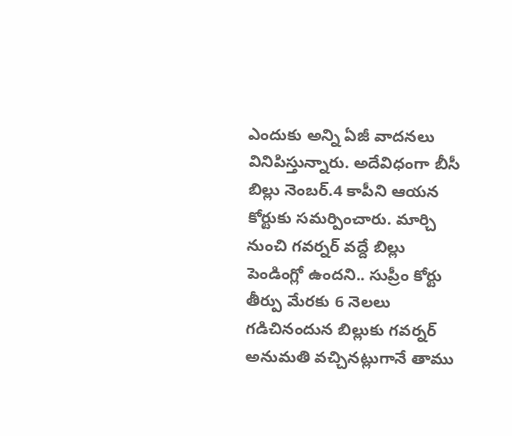ఎందుకు అన్ని ఏజీ వాదనలు వినిపిస్తున్నారు. అదేవిధంగా బీసీ బిల్లు నెంబర్.4 కాపీని ఆయన కోర్టుకు సమర్పించారు. మార్చి నుంచి గవర్నర్ వద్దే బిల్లు పెండింగ్లో ఉందని.. సుప్రీం కోర్టు తీర్పు మేరకు 6 నెలలు గడిచినందున బిల్లుకు గవర్నర్ అనుమతి వచ్చినట్లుగానే తాము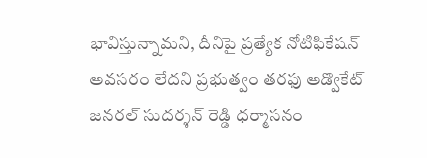భావిస్తున్నామని, దీనిపై ప్రత్యేక నోటిఫికేషన్ అవసరం లేదని ప్రభుత్వం తరఫు అడ్వొకేట్ జనరల్ సుదర్శన్ రెడ్డి ధర్మాసనం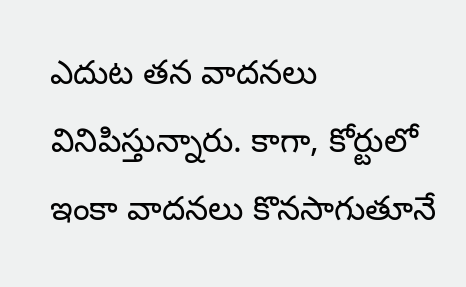ఎదుట తన వాదనలు వినిపిస్తున్నారు. కాగా, కోర్టులో ఇంకా వాదనలు కొనసాగుతూనే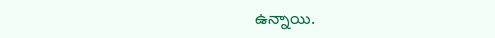ఉన్నాయి.